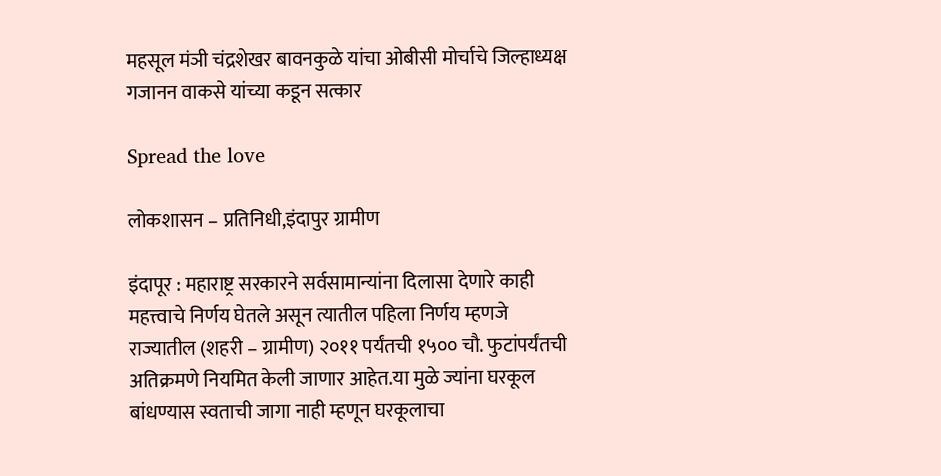महसूल मंञी चंद्रशेखर बावनकुळे यांचा ओबीसी मोर्चाचे जिल्हाध्यक्ष गजानन वाकसे यांच्या कडून सत्कार

Spread the love

लोकशासन – प्रतिनिधी,इंदापुर ग्रामीण

इंदापूर : महाराष्ट्र सरकारने सर्वसामान्यांना दिलासा देणारे काही महत्त्वाचे निर्णय घेतले असून त्यातील पहिला निर्णय म्हणजे राज्यातील (शहरी – ग्रामीण) २०११ पर्यंतची १५०० चौ. फुटांपर्यंतची अतिक्रमणे नियमित केली जाणार आहेत.या मुळे ज्यांना घरकूल बांधण्यास स्वताची जागा नाही म्हणून घरकूलाचा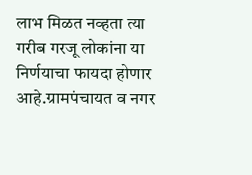लाभ मिळत नव्हता त्या गरीब गरजू लोकांना या निर्णयाचा फायदा होणार आहे.ग्रामपंचायत व नगर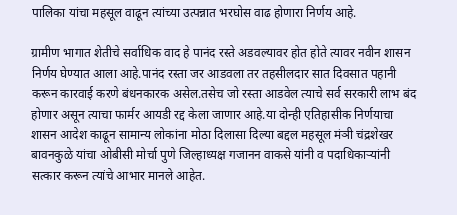पालिका यांचा महसूल वाढून त्यांच्या उत्पन्नात भरघोस वाढ होणारा निर्णय आहे.

ग्रामीण भागात शेतीचे सर्वाधिक वाद हे पानंद रस्ते अडवल्यावर होत होते त्यावर नवीन शासन निर्णय घेण्यात आला आहे.पानंद रस्ता जर आडवला तर तहसीलदार सात दिवसात पहानी करून कारवाई करणे बंधनकारक असेल.तसेच जो रस्ता आडवेल त्याचे सर्व सरकारी लाभ बंद होणार असून त्याचा फार्मर आयडी रद्द केला जाणार आहे.या दोन्ही एतिहासीक निर्णयाचा शासन आदेश काढून सामान्य लोकांना मोठा दिलासा दिल्या बद्दल महसूल मंञी चंद्रशेखर बावनकुळे यांचा ओबीसी मोर्चा पुणे जिल्हाध्यक्ष गजानन वाकसे यांनी व पदाधिकाऱ्यांनी सत्कार करून त्यांचे आभार मानले आहेत.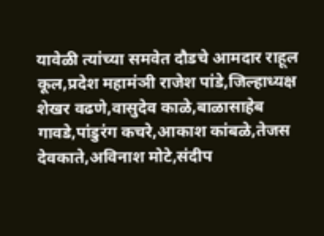यावेळी त्यांच्या समवेत दौडचे आमदार राहूल कूल,प्रदेश महामंञी राजेश पांडे,जिल्हाध्यक्ष शेखर वढणे,वासुदेव काळे,बाळासाहेब गावडे,पांडुरंग कचरे,आकाश कांबळे,तेजस देवकाते,अविनाश मोटे,संदीप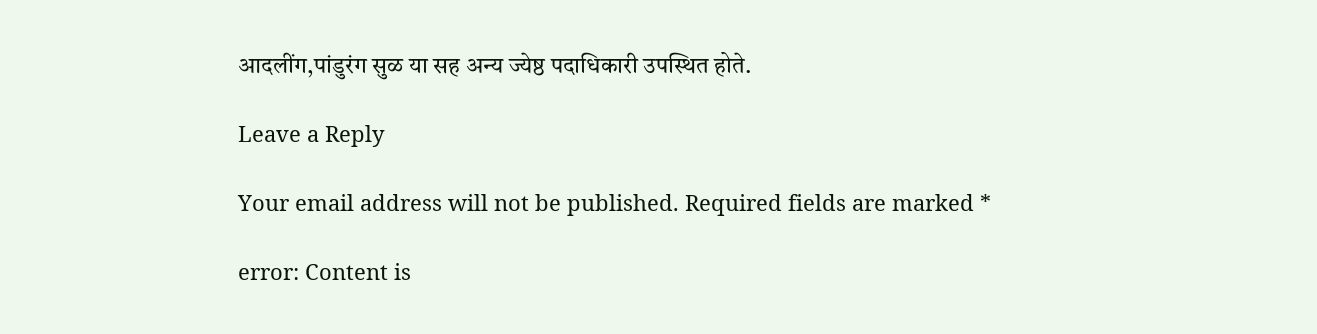आदलींग,पांडुरंग सुळ या सह अन्य ज्येष्ठ पदाधिकारी उपस्थित होते.

Leave a Reply

Your email address will not be published. Required fields are marked *

error: Content is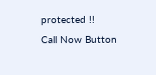protected !!
Call Now Button